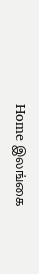Home இலங்கை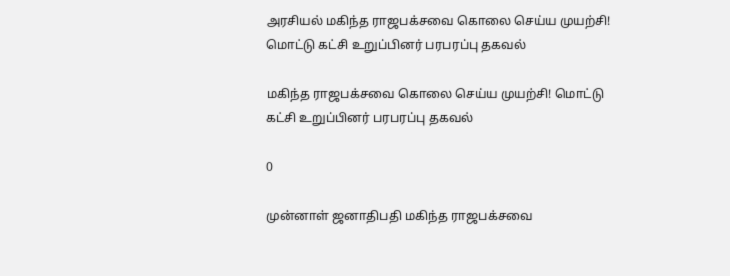அரசியல் மகிந்த ராஜபக்சவை கொலை செய்ய முயற்சி! மொட்டு கட்சி உறுப்பினர் பரபரப்பு தகவல்

மகிந்த ராஜபக்சவை கொலை செய்ய முயற்சி! மொட்டு கட்சி உறுப்பினர் பரபரப்பு தகவல்

0

முன்னாள் ஜனாதிபதி மகிந்த ராஜபக்சவை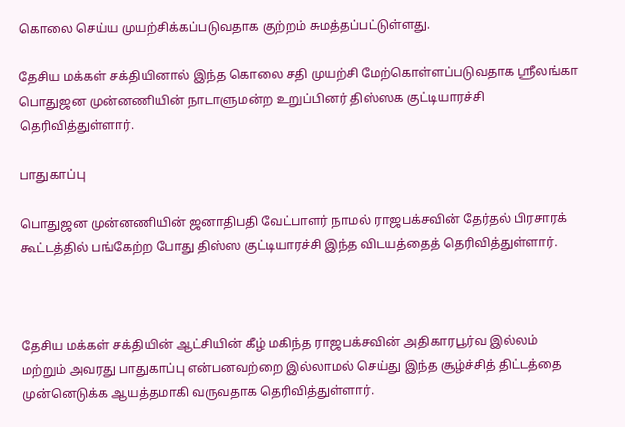கொலை செய்ய முயற்சிக்கப்படுவதாக குற்றம் சுமத்தப்பட்டுள்ளது.

தேசிய மக்கள் சக்தியினால் இந்த கொலை சதி முயற்சி மேற்கொள்ளப்படுவதாக ஶ்ரீலங்கா பொதுஜன முன்னணியின் நாடாளுமன்ற உறுப்பினர் திஸ்ஸக குட்டியாரச்சி தெரிவித்துள்ளார்.

பாதுகாப்பு

பொதுஜன முன்னணியின் ஜனாதிபதி வேட்பாளர் நாமல் ராஜபக்சவின் தேர்தல் பிரசாரக் கூட்டத்தில் பங்கேற்ற போது திஸ்ஸ குட்டியாரச்சி இந்த விடயத்தைத் தெரிவித்துள்ளார்.



தேசிய மக்கள் சக்தியின் ஆட்சியின் கீழ் மகிந்த ராஜபக்சவின் அதிகாரபூர்வ இல்லம் மற்றும் அவரது பாதுகாப்பு என்பனவற்றை இல்லாமல் செய்து இந்த சூழ்ச்சித் திட்டத்தை முன்னெடுக்க ஆயத்தமாகி வருவதாக தெரிவித்துள்ளார்.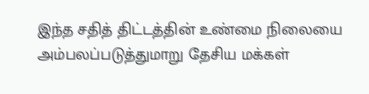இந்த சதித் திட்டத்தின் உண்மை நிலையை அம்பலப்படுத்துமாறு தேசிய மக்கள்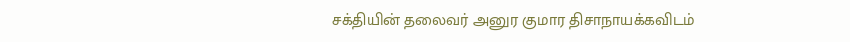சக்தியின் தலைவர் அனுர குமார திசாநாயக்கவிடம்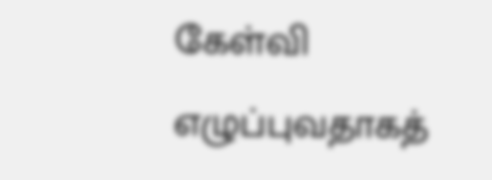கேள்வி எழுப்புவதாகத்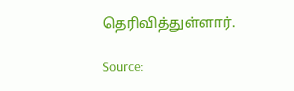தெரிவித்துள்ளார்.

Source: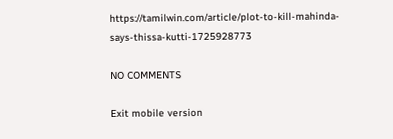https://tamilwin.com/article/plot-to-kill-mahinda-says-thissa-kutti-1725928773

NO COMMENTS

Exit mobile version